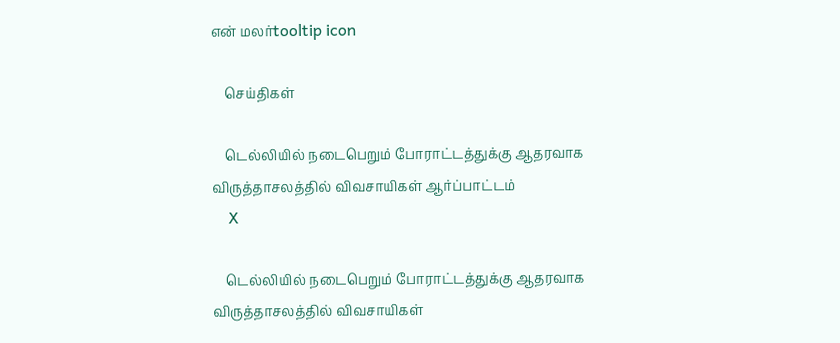என் மலர்tooltip icon

    செய்திகள்

    டெல்லியில் நடைபெறும் போராட்டத்துக்கு ஆதரவாக விருத்தாசலத்தில் விவசாயிகள் ஆர்ப்பாட்டம்
    X

    டெல்லியில் நடைபெறும் போராட்டத்துக்கு ஆதரவாக விருத்தாசலத்தில் விவசாயிகள்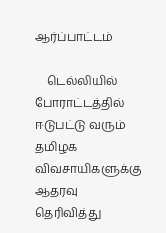ஆர்ப்பாட்டம்

    டெல்லியில் போராட்டத்தில் ஈடுபட்டு வரும் தமிழக விவசாயிகளுக்கு ஆதரவு தெரிவித்து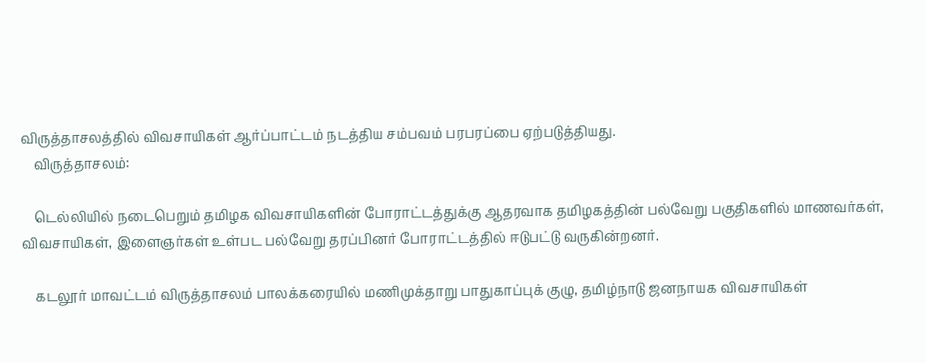விருத்தாசலத்தில் விவசாயிகள் ஆர்ப்பாட்டம் நடத்திய சம்பவம் பரபரப்பை ஏற்படுத்தியது.
    விருத்தாசலம்:

    டெல்லியில் நடைபெறும் தமிழக விவசாயிகளின் போராட்டத்துக்கு ஆதரவாக தமிழகத்தின் பல்வேறு பகுதிகளில் மாணவர்கள், விவசாயிகள், இளைஞர்கள் உள்பட பல்வேறு தரப்பினர் போராட்டத்தில் ஈடுபட்டு வருகின்றனர்.

    கடலூர் மாவட்டம் விருத்தாசலம் பாலக்கரையில் மணிமுக்தாறு பாதுகாப்புக் குழு, தமிழ்நாடு ஜனநாயக விவசாயிகள்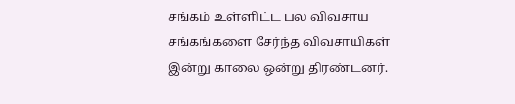சங்கம் உள்ளிட்ட பல விவசாய சங்கங்களை சேர்ந்த விவசாயிகள் இன்று காலை ஒன்று திரண்டனர்.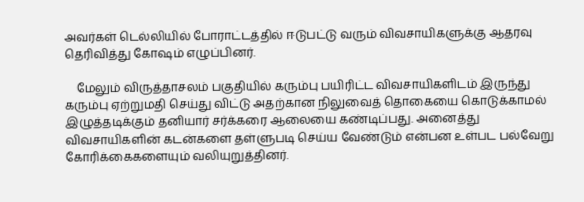அவர்கள் டெல்லியில் போராட்டத்தில் ஈடுபட்டு வரும் விவசாயிகளுக்கு ஆதரவு தெரிவித்து கோ‌ஷம் எழுப்பினர்.

    மேலும் விருத்தாசலம் பகுதியில் கரும்பு பயிரிட்ட விவசாயிகளிடம் இருந்து கரும்பு ஏற்றுமதி செய்து விட்டு அதற்கான நிலுவைத் தொகையை கொடுக்காமல் இழுத்தடிக்கும் தனியார் சர்க்கரை ஆலையை கண்டிப்பது. அனைத்து விவசாயிகளின் கடன்களை தள்ளுபடி செய்ய வேண்டும் என்பன உள்பட பல்வேறு கோரிக்கைகளையும் வலியுறுத்தினர்.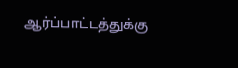ஆர்ப்பாட்டத்துக்கு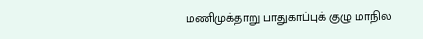மணிமுக்தாறு பாதுகாப்புக் குழு மாநில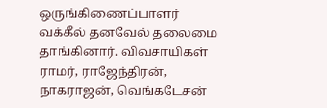ஒருங்கிணைப்பாளர் வக்கீல் தனவேல் தலைமை தாங்கினார். விவசாயிகள் ராமர், ராஜேந்திரன், நாகராஜன், வெங்கடேசன்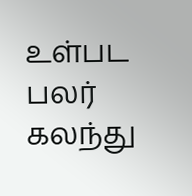உள்பட பலர் கலந்து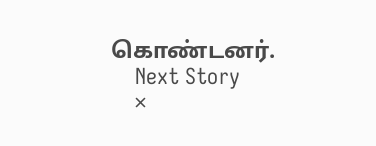கொண்டனர்.
    Next Story
    ×